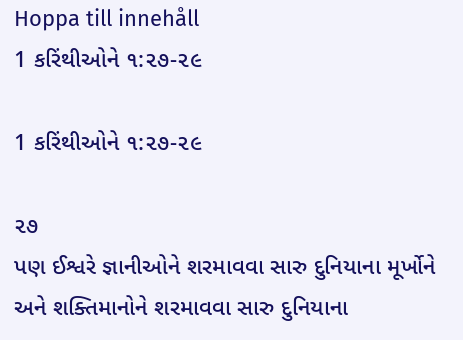Hoppa till innehåll
1 કરિંથીઓને ૧:૨૭-૨૯

1 કરિંથીઓને ૧:૨૭-૨૯

૨૭
પણ ઈશ્વરે જ્ઞાનીઓને શરમાવવા સારુ દુનિયાના મૂર્ખોને અને શક્તિમાનોને શરમાવવા સારુ દુનિયાના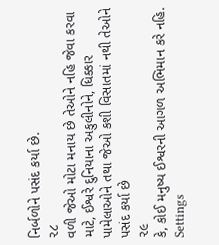નિર્બળોને પસંદ કર્યા છે.
૨૮
વળી જેઓ મોટા મનાય છે તેઓને નહિ જેવા કરવા માટે, ઈશ્વરે દુનિયાના અકુલીનોને, ધિક્કાર પામેલાઓને તથા જેઓ કશી વિસાતમાં નથી તેઓને પસંદ કર્યા છે
૨૯
કે, કોઈ મનુષ્ય ઈશ્વરની આગળ અભિમાન કરે નહિ.
Settings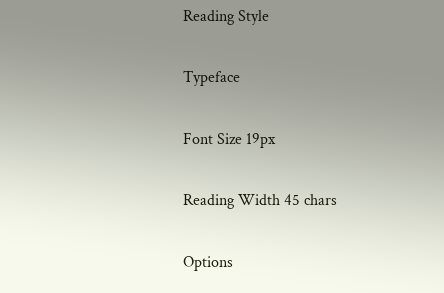Reading Style

Typeface

Font Size 19px

Reading Width 45 chars

Options